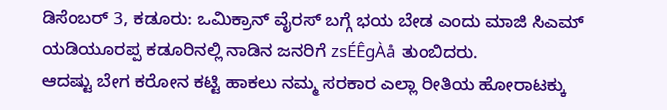ಡಿಸೆಂಬರ್ 3, ಕಡೂರು: ಒಮಿಕ್ರಾನ್ ವೈರಸ್ ಬಗ್ಗೆ ಭಯ ಬೇಡ ಎಂದು ಮಾಜಿ ಸಿಎಮ್ ಯಡಿಯೂರಪ್ಪ ಕಡೂರಿನಲ್ಲಿ ನಾಡಿನ ಜನರಿಗೆ zsÉÊgÀå ತುಂಬಿದರು.
ಆದಷ್ಟು ಬೇಗ ಕರೋನ ಕಟ್ಟಿ ಹಾಕಲು ನಮ್ಮ ಸರಕಾರ ಎಲ್ಲಾ ರೀತಿಯ ಹೋರಾಟಕ್ಕು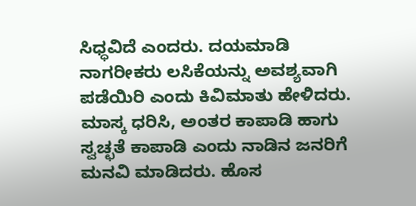ಸಿಧ್ಧವಿದೆ ಎಂದರು. ದಯಮಾಡಿ ನಾಗರೀಕರು ಲಸಿಕೆಯನ್ನು ಅವಶ್ಯವಾಗಿ ಪಡೆಯಿರಿ ಎಂದು ಕಿವಿಮಾತು ಹೇಳಿದರು. ಮಾಸ್ಕ ಧರಿಸಿ, ಅಂತರ ಕಾಪಾಡಿ ಹಾಗು ಸ್ವಚ್ಛತೆ ಕಾಪಾಡಿ ಎಂದು ನಾಡಿನ ಜನರಿಗೆ ಮನವಿ ಮಾಡಿದರು. ಹೊಸ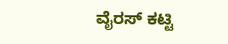ವೈರಸ್ ಕಟ್ಟಿ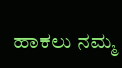ಹಾಕಲು ನಮ್ಮ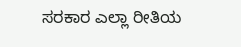ಸರಕಾರ ಎಲ್ಲಾ ರೀತಿಯ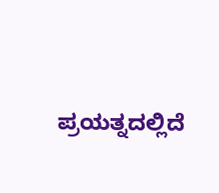ಪ್ರಯತ್ನದಲ್ಲಿದೆ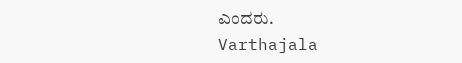ಎಂದರು.
Varthajala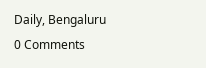Daily, Bengaluru
0 Comments